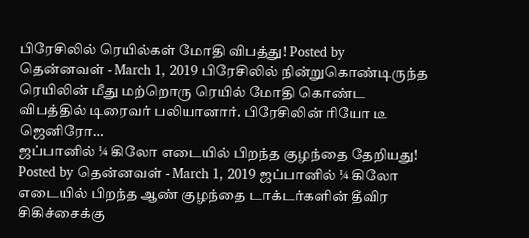பிரேசிலில் ரெயில்கள் மோதி விபத்து! Posted by தென்னவள் - March 1, 2019 பிரேசிலில் நின்றுகொண்டிருந்த ரெயிலின் மீது மற்றொரு ரெயில் மோதி கொண்ட விபத்தில் டிரைவர் பலியானார். பிரேசிலின் ரியோ டீ ஜெனிரோ…
ஜப்பானில் ¼ கிலோ எடையில் பிறந்த குழந்தை தேறியது! Posted by தென்னவள் - March 1, 2019 ஜப்பானில் ¼ கிலோ எடையில் பிறந்த ஆண் குழந்தை டாக்டர்களின் தீவிர சிகிச்சைக்கு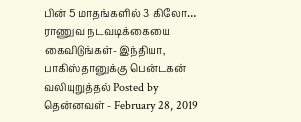பின் 5 மாதங்களில் 3 கிலோ…
ராணுவ நடவடிக்கையை கைவிடுங்கள்- இந்தியா, பாகிஸ்தானுக்கு பென்டகன் வலியுறுத்தல் Posted by தென்னவள் - February 28, 2019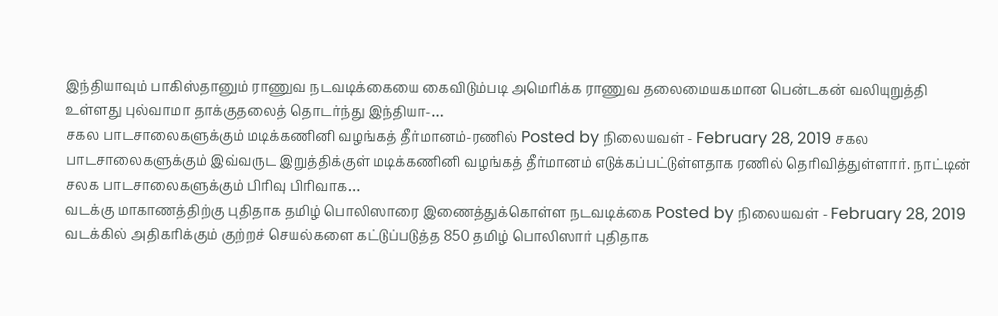இந்தியாவும் பாகிஸ்தானும் ராணுவ நடவடிக்கையை கைவிடும்படி அமெரிக்க ராணுவ தலைமையகமான பென்டகன் வலியுறுத்தி உள்ளது புல்வாமா தாக்குதலைத் தொடர்ந்து இந்தியா-…
சகல பாடசாலைகளுக்கும் மடிக்கணினி வழங்கத் தீர்மானம்-ரணில் Posted by நிலையவள் - February 28, 2019 சகல பாடசாலைகளுக்கும் இவ்வருட இறுத்திக்குள் மடிக்கணினி வழங்கத் தீர்மானம் எடுக்கப்பட்டுள்ளதாக ரணில் தெரிவித்துள்ளார். நாட்டின் சலக பாடசாலைகளுக்கும் பிரிவு பிரிவாக…
வடக்கு மாகாணத்திற்கு புதிதாக தமிழ் பொலிஸாரை இணைத்துக்கொள்ள நடவடிக்கை Posted by நிலையவள் - February 28, 2019 வடக்கில் அதிகரிக்கும் குற்றச் செயல்களை கட்டுப்படுத்த 850 தமிழ் பொலிஸார் புதிதாக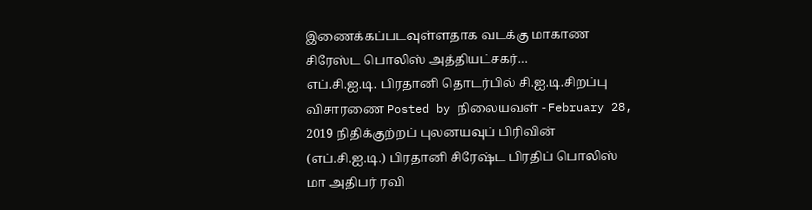இணைக்கப்படவுள்ளதாக வடக்கு மாகாண சிரேஸ்ட பொலிஸ் அத்தியட்சகர்…
எப்.சி.ஐ.டி. பிரதானி தொடர்பில் சி.ஐ.டி.சிறப்பு விசாரணை Posted by நிலையவள் - February 28, 2019 நிதிக்குற்றப் புலனயவுப் பிரிவின் (எப்.சி.ஐ.டி.) பிரதானி சிரேஷ்ட பிரதிப் பொலிஸ் மா அதிபர் ரவி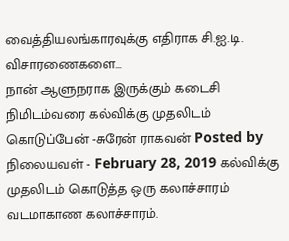வைத்தியலங்காரவுக்கு எதிராக சி.ஐ.டி. விசாரணைகளை…
நான் ஆளுநராக இருக்கும் கடைசி நிமிடம்வரை கல்விக்கு முதலிடம் கொடுப்பேன் -சுரேன் ராகவன் Posted by நிலையவள் - February 28, 2019 கல்விக்கு முதலிடம் கொடுத்த ஒரு கலாச்சாரம் வடமாகாண கலாச்சாரம்.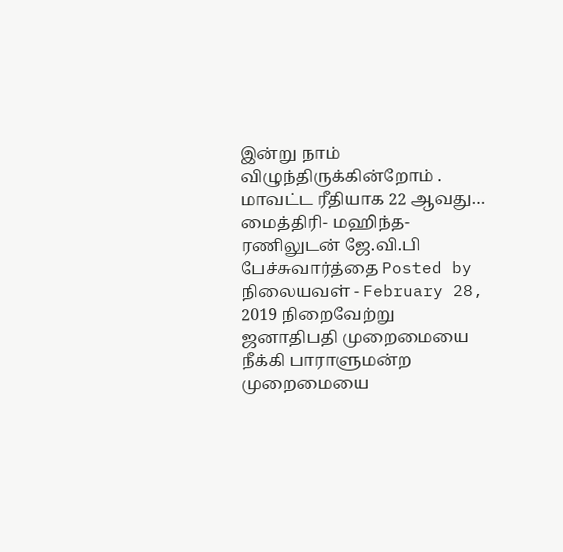இன்று நாம் விழுந்திருக்கின்றோம் . மாவட்ட ரீதியாக 22 ஆவது…
மைத்திரி- மஹிந்த- ரணிலுடன் ஜே.வி.பி பேச்சுவார்த்தை Posted by நிலையவள் - February 28, 2019 நிறைவேற்று ஜனாதிபதி முறைமையை நீக்கி பாராளுமன்ற முறைமையை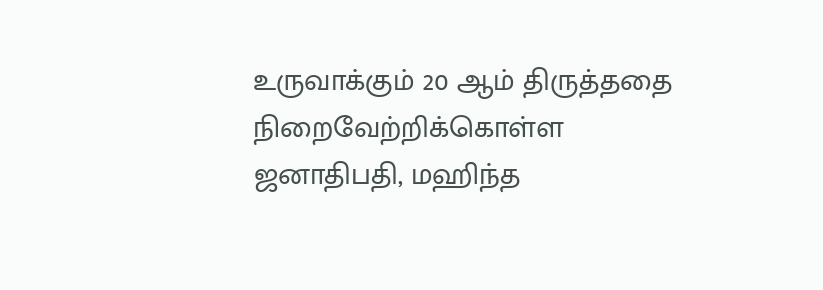உருவாக்கும் 20 ஆம் திருத்ததை நிறைவேற்றிக்கொள்ள ஜனாதிபதி, மஹிந்த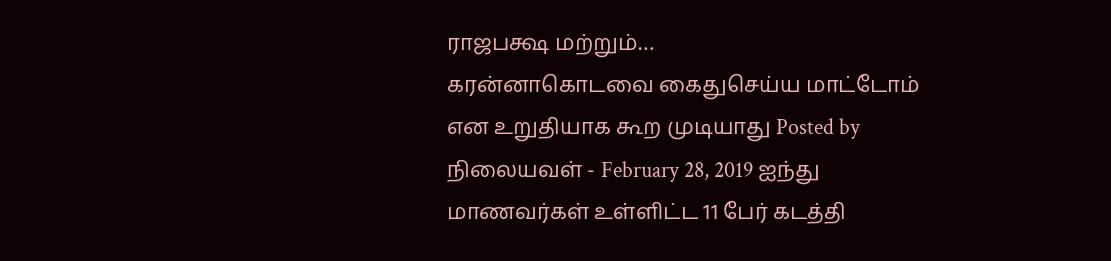ராஜபக்ஷ மற்றும்…
கரன்னாகொடவை கைதுசெய்ய மாட்டோம் என உறுதியாக கூற முடியாது Posted by நிலையவள் - February 28, 2019 ஐந்து மாணவர்கள் உள்ளிட்ட 11 பேர் கடத்தி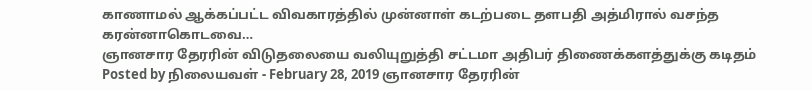காணாமல் ஆக்கப்பட்ட விவகாரத்தில் முன்னாள் கடற்படை தளபதி அத்மிரால் வசந்த கரன்னாகொடவை…
ஞானசார தேரரின் விடுதலையை வலியுறுத்தி சட்டமா அதிபர் திணைக்களத்துக்கு கடிதம் Posted by நிலையவள் - February 28, 2019 ஞானசார தேரரின்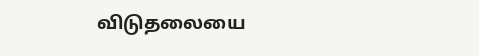விடுதலையை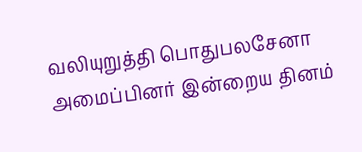வலியுறுத்தி பொதுபலசேனா அமைப்பினர் இன்றைய தினம்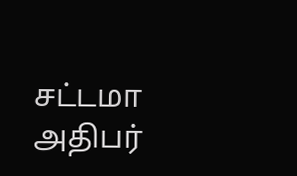சட்டமா அதிபர்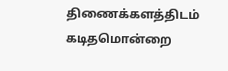திணைக்களத்திடம் கடிதமொன்றை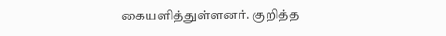கையளித்துள்ளனர். குறித்த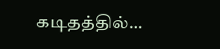கடிதத்தில்…